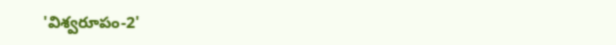'విశ్వరూపం-2'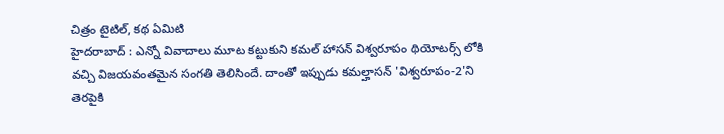చిత్రం టైటిల్, కథ ఏమిటి
హైదరాబాద్ : ఎన్నో వివాదాలు మూట కట్టుకుని కమల్ హాసన్ విశ్వరూపం థియోటర్స్ లోకి వచ్చి విజయవంతమైన సంగతి తెలిసిందే. దాంతో ఇప్పుడు కమల్హాసన్ 'విశ్వరూపం-2'ని తెరపైకి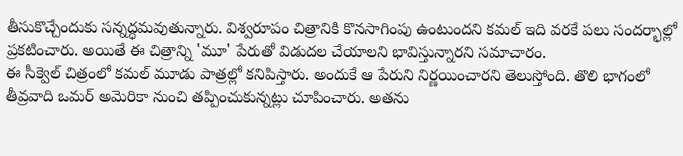తీసుకొచ్చేందుకు సన్నద్ధమవుతున్నారు. విశ్వరూపం చిత్రానికి కొనసాగింపు ఉంటుందని కమల్ ఇది వరకే పలు సందర్భాల్లో ప్రకటించారు. అయితే ఈ చిత్రాన్ని 'మూ' పేరుతో విడుదల చేయాలని భావిస్తున్నారని సమాచారం.
ఈ సీక్వెల్ చిత్రంలో కమల్ మూడు పాత్రల్లో కనిపిస్తారు. అందుకే ఆ పేరుని నిర్ణయించారని తెలుస్తోంది. తొలి భాగంలో తీవ్రవాది ఒమర్ అమెరికా నుంచి తప్పించుకున్నట్లు చూపించారు. అతను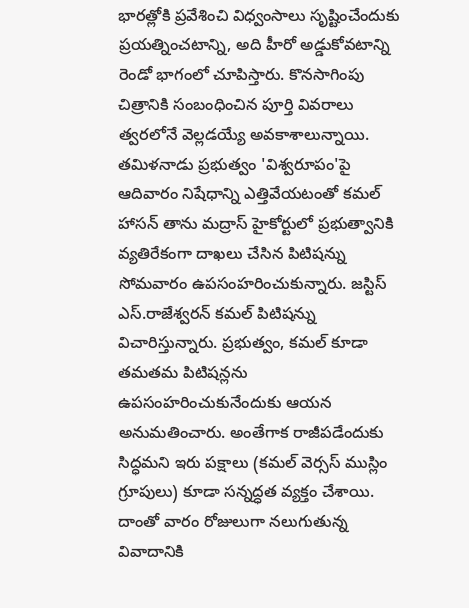భారత్లోకి ప్రవేశించి విధ్వంసాలు సృష్టించేందుకు ప్రయత్నించటాన్ని, అది హీరో అడ్డుకోవటాన్ని రెండో భాగంలో చూపిస్తారు. కొనసాగింపు చిత్రానికి సంబంధించిన పూర్తి వివరాలు త్వరలోనే వెల్లడయ్యే అవకాశాలున్నాయి.
తమిళనాడు ప్రభుత్వం 'విశ్వరూపం'పై ఆదివారం నిషేధాన్ని ఎత్తివేయటంతో కమల్ హాసన్ తాను మద్రాస్ హైకోర్టులో ప్రభుత్వానికి వ్యతిరేకంగా దాఖలు చేసిన పిటిషన్ను సోమవారం ఉపసంహరించుకున్నారు. జస్టిస్ ఎస్.రాజేశ్వరన్ కమల్ పిటిషన్ను విచారిస్తున్నారు. ప్రభుత్వం, కమల్ కూడా తమతమ పిటిషన్లను ఉపసంహరించుకునేందుకు ఆయన అనుమతించారు. అంతేగాక రాజీపడేందుకు సిద్ధమని ఇరు పక్షాలు (కమల్ వెర్సస్ ముస్లిం గ్రూపులు) కూడా సన్నద్ధత వ్యక్తం చేశాయి. దాంతో వారం రోజులుగా నలుగుతున్న వివాదానికి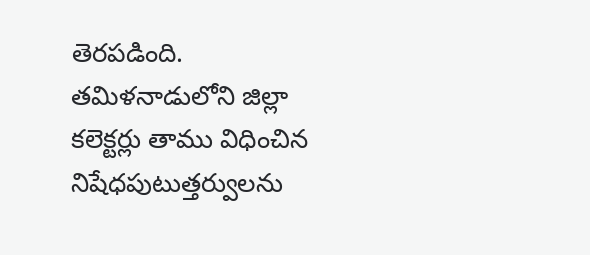తెరపడింది.
తమిళనాడులోని జిల్లా కలెక్టర్లు తాము విధించిన నిషేధపుటుత్తర్వులను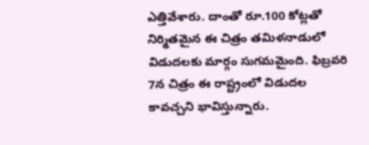ఎత్తివేశారు. దాంతో రూ.100 కోట్లతో నిర్మితమైన ఈ చిత్రం తమిళనాడులో విడుదలకు మార్గం సుగమమైంది. ఫిబ్రవరి 7న చిత్రం ఈ రాష్ట్రంలో విడుదల కావచ్చని భావిస్తున్నారు.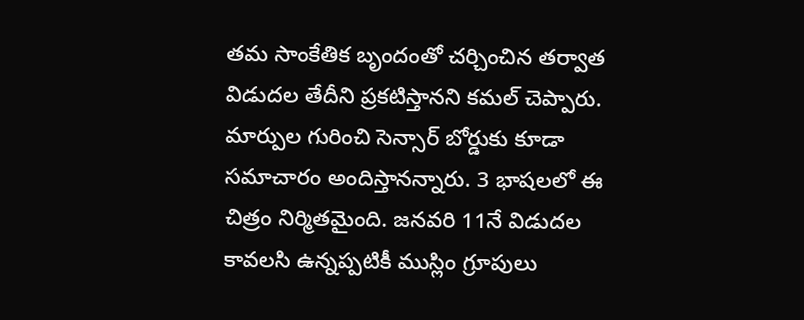తమ సాంకేతిక బృందంతో చర్చించిన తర్వాత విడుదల తేదీని ప్రకటిస్తానని కమల్ చెప్పారు. మార్పుల గురించి సెన్సార్ బోర్డుకు కూడా సమాచారం అందిస్తానన్నారు. 3 భాషలలో ఈ చిత్రం నిర్మితమైంది. జనవరి 11నే విడుదల కావలసి ఉన్నప్పటికీ ముస్లిం గ్రూపులు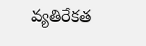వ్యతిరేకత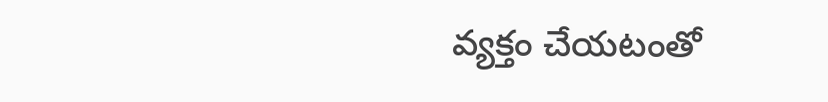వ్యక్తం చేయటంతో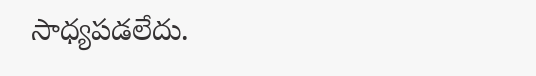సాధ్యపడలేదు.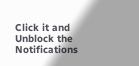Click it and Unblock the Notifications